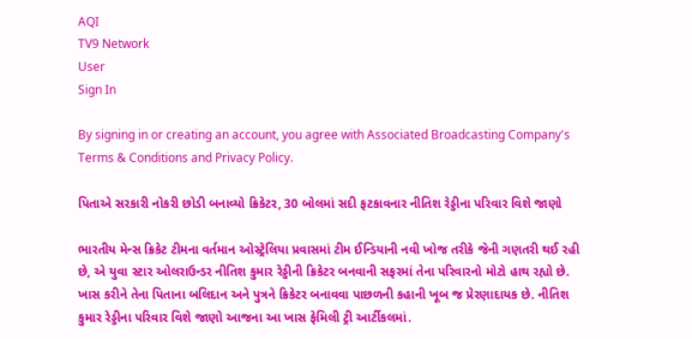AQI
TV9 Network
User
Sign In

By signing in or creating an account, you agree with Associated Broadcasting Company's Terms & Conditions and Privacy Policy.

પિતાએ સરકારી નોકરી છોડી બનાવ્યો ક્રિકેટર, 30 બોલમાં સદી ફટકાવનાર નીતિશ રેડ્ડીના પરિવાર વિશે જાણો

ભારતીય મેન્સ ક્રિકેટ ટીમના વર્તમાન ઓસ્ટ્રેલિયા પ્રવાસમાં ટીમ ઈન્ડિયાની નવી ખોજ તરીકે જેની ગણતરી થઈ રહી છે, એ યુવા સ્ટાર ઓલરાઉન્ડર નીતિશ કુમાર રેડ્ડીની ક્રિકેટર બનવાની સફરમાં તેના પરિવારનો મોટો હાથ રહ્યો છે. ખાસ કરીને તેના પિતાના બલિદાન અને પુત્રને ક્રિકેટર બનાવવા પાછળની કહાની ખૂબ જ પ્રેરણાદાયક છે. નીતિશ કુમાર રેડ્ડીના પરિવાર વિશે જાણો આજના આ ખાસ ફેમિલી ટ્રી આર્ટીકલમાં.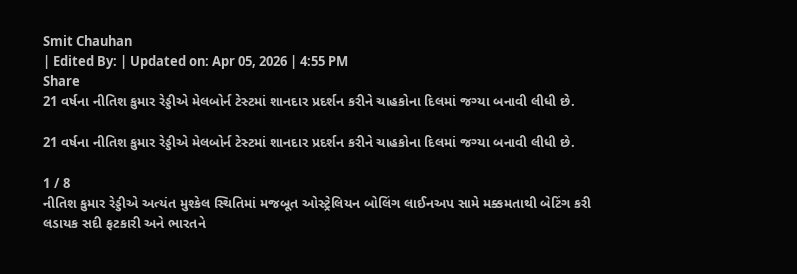Smit Chauhan
| Edited By: | Updated on: Apr 05, 2026 | 4:55 PM
Share
21 વર્ષના નીતિશ કુમાર રેડ્ડીએ મેલબોર્ન ટેસ્ટમાં શાનદાર પ્રદર્શન કરીને ચાહકોના દિલમાં જગ્યા બનાવી લીધી છે.

21 વર્ષના નીતિશ કુમાર રેડ્ડીએ મેલબોર્ન ટેસ્ટમાં શાનદાર પ્રદર્શન કરીને ચાહકોના દિલમાં જગ્યા બનાવી લીધી છે.

1 / 8
નીતિશ કુમાર રેડ્ડીએ અત્યંત મુશ્કેલ સ્થિતિમાં મજબૂત ઓસ્ટ્રેલિયન બોલિંગ લાઈનઅપ સામે મક્કમતાથી બેટિંગ કરી લડાયક સદી ફટકારી અને ભારતને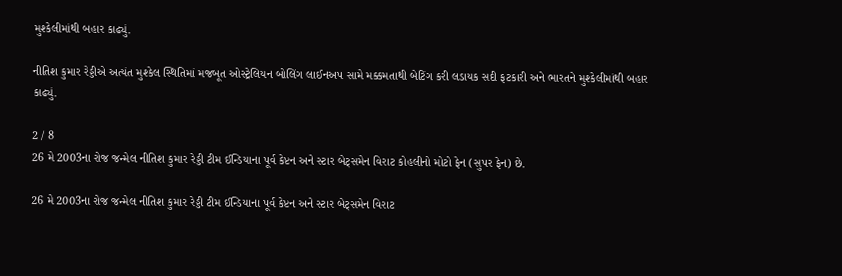મુશ્કેલીમાંથી બહાર કાઢ્યું.

નીતિશ કુમાર રેડ્ડીએ અત્યંત મુશ્કેલ સ્થિતિમાં મજબૂત ઓસ્ટ્રેલિયન બોલિંગ લાઈનઅપ સામે મક્કમતાથી બેટિંગ કરી લડાયક સદી ફટકારી અને ભારતને મુશ્કેલીમાંથી બહાર કાઢ્યું.

2 / 8
26 મે 2003ના રોજ જન્મેલ નીતિશ કુમાર રેડ્ડી ટીમ ઈન્ડિયાના પૂર્વ કેપ્ટન અને સ્ટાર બેટ્સમેન વિરાટ કોહલીનો મોટો ફેન (સુપર ફેન) છે.

26 મે 2003ના રોજ જન્મેલ નીતિશ કુમાર રેડ્ડી ટીમ ઈન્ડિયાના પૂર્વ કેપ્ટન અને સ્ટાર બેટ્સમેન વિરાટ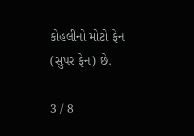કોહલીનો મોટો ફેન (સુપર ફેન) છે.

3 / 8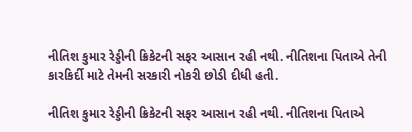નીતિશ કુમાર રેડ્ડીની ક્રિકેટની સફર આસાન રહી નથી. નીતિશના પિતાએ તેની કારકિર્દી માટે તેમની સરકારી નોકરી છોડી દીધી હતી.

નીતિશ કુમાર રેડ્ડીની ક્રિકેટની સફર આસાન રહી નથી. નીતિશના પિતાએ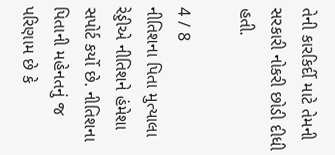તેની કારકિર્દી માટે તેમની સરકારી નોકરી છોડી દીધી હતી.

4 / 8
નીતિશના પિતા મુત્યાલા રેડ્ડીએ નીતિશને હંમેશા સપોર્ટ કર્યો છે. નીતિશના પિતાની મહેનતનું જ પરિણામ છે કે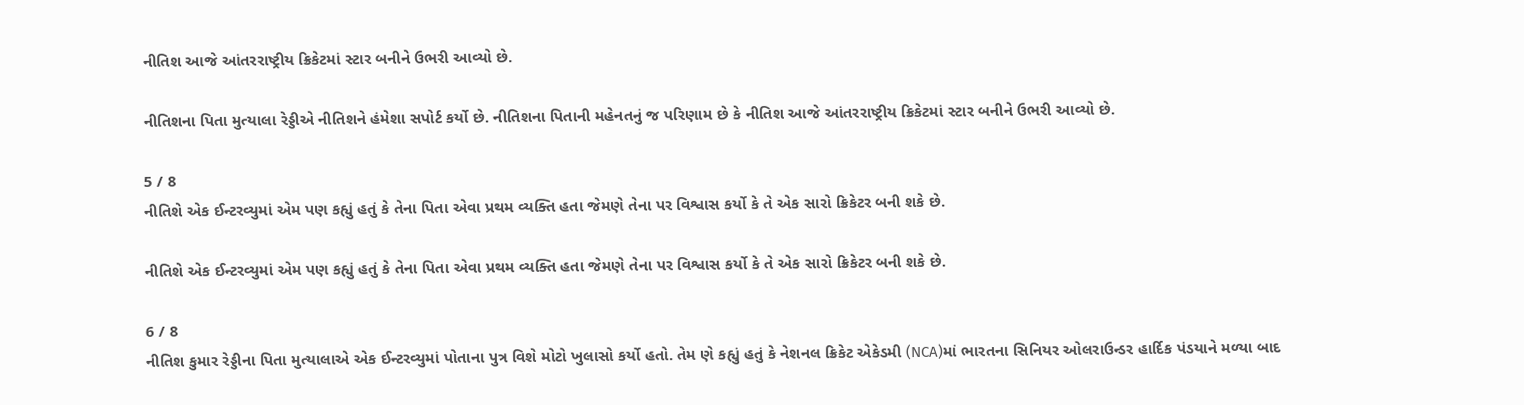નીતિશ આજે આંતરરાષ્ટ્રીય ક્રિકેટમાં સ્ટાર બનીને ઉભરી આવ્યો છે.

નીતિશના પિતા મુત્યાલા રેડ્ડીએ નીતિશને હંમેશા સપોર્ટ કર્યો છે. નીતિશના પિતાની મહેનતનું જ પરિણામ છે કે નીતિશ આજે આંતરરાષ્ટ્રીય ક્રિકેટમાં સ્ટાર બનીને ઉભરી આવ્યો છે.

5 / 8
નીતિશે એક ઈન્ટરવ્યુમાં એમ પણ કહ્યું હતું કે તેના પિતા એવા પ્રથમ વ્યક્તિ હતા જેમણે તેના પર વિશ્વાસ કર્યો કે તે એક સારો ક્રિકેટર બની શકે છે.

નીતિશે એક ઈન્ટરવ્યુમાં એમ પણ કહ્યું હતું કે તેના પિતા એવા પ્રથમ વ્યક્તિ હતા જેમણે તેના પર વિશ્વાસ કર્યો કે તે એક સારો ક્રિકેટર બની શકે છે.

6 / 8
નીતિશ કુમાર રેડ્ડીના પિતા મુત્યાલાએ એક ઈન્ટરવ્યુમાં પોતાના પુત્ર વિશે મોટો ખુલાસો કર્યો હતો. તેમ ણે કહ્યું હતું કે નેશનલ ક્રિકેટ એકેડમી (NCA)માં ભારતના સિનિયર ઓલરાઉન્ડર હાર્દિક પંડયાને મળ્યા બાદ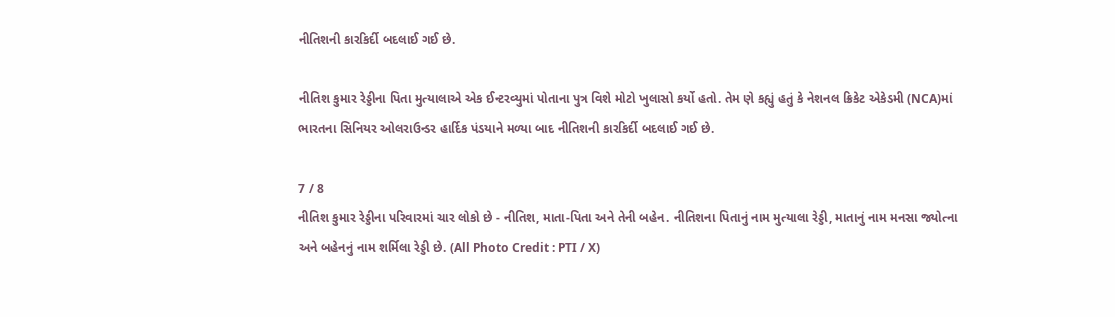નીતિશની કારકિર્દી બદલાઈ ગઈ છે.

નીતિશ કુમાર રેડ્ડીના પિતા મુત્યાલાએ એક ઈન્ટરવ્યુમાં પોતાના પુત્ર વિશે મોટો ખુલાસો કર્યો હતો. તેમ ણે કહ્યું હતું કે નેશનલ ક્રિકેટ એકેડમી (NCA)માં ભારતના સિનિયર ઓલરાઉન્ડર હાર્દિક પંડયાને મળ્યા બાદ નીતિશની કારકિર્દી બદલાઈ ગઈ છે.

7 / 8
નીતિશ કુમાર રેડ્ડીના પરિવારમાં ચાર લોકો છે - નીતિશ, માતા-પિતા અને તેની બહેન. નીતિશના પિતાનું નામ મુત્યાલા રેડ્ડી, માતાનું નામ મનસા જ્યોત્ના અને બહેનનું નામ શર્મિલા રેડ્ડી છે. (All Photo Credit : PTI / X)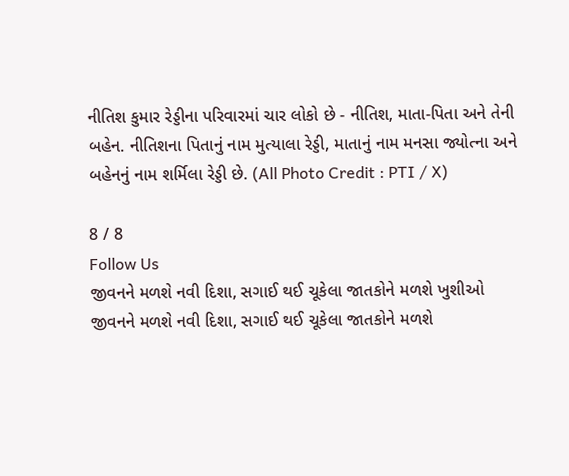નીતિશ કુમાર રેડ્ડીના પરિવારમાં ચાર લોકો છે - નીતિશ, માતા-પિતા અને તેની બહેન. નીતિશના પિતાનું નામ મુત્યાલા રેડ્ડી, માતાનું નામ મનસા જ્યોત્ના અને બહેનનું નામ શર્મિલા રેડ્ડી છે. (All Photo Credit : PTI / X)

8 / 8
Follow Us
જીવનને મળશે નવી દિશા, સગાઈ થઈ ચૂકેલા જાતકોને મળશે ખુશીઓ
જીવનને મળશે નવી દિશા, સગાઈ થઈ ચૂકેલા જાતકોને મળશે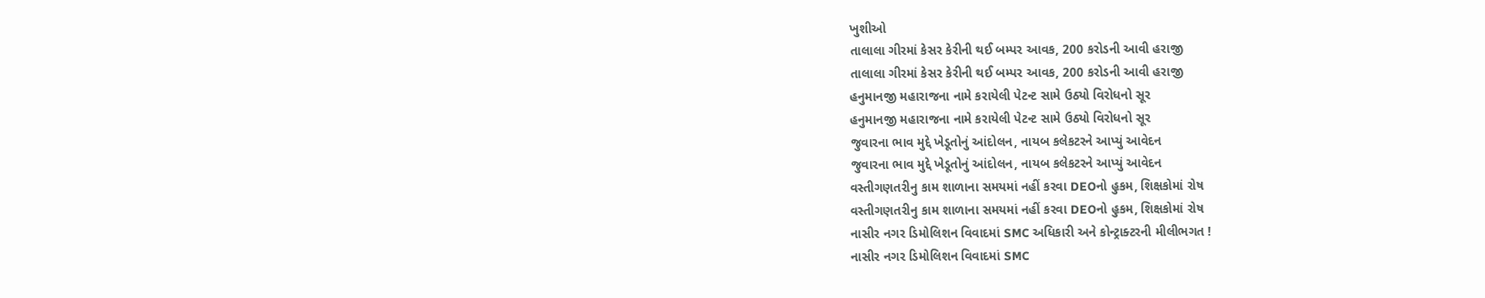ખુશીઓ
તાલાલા ગીરમાં કેસર કેરીની થઈ બમ્પર આવક, 200 કરોડની આવી હરાજી
તાલાલા ગીરમાં કેસર કેરીની થઈ બમ્પર આવક, 200 કરોડની આવી હરાજી
હનુમાનજી મહારાજના નામે કરાયેલી પેટન્ટ સામે ઉઠ્યો વિરોધનો સૂર
હનુમાનજી મહારાજના નામે કરાયેલી પેટન્ટ સામે ઉઠ્યો વિરોધનો સૂર
જુવારના ભાવ મુદ્દે ખેડૂતોનું આંદોલન, નાયબ કલેકટરને આપ્યું આવેદન
જુવારના ભાવ મુદ્દે ખેડૂતોનું આંદોલન, નાયબ કલેકટરને આપ્યું આવેદન
વસ્તીગણતરીનુ કામ શાળાના સમયમાં નહીં કરવા DEOનો હુકમ, શિક્ષકોમાં રોષ
વસ્તીગણતરીનુ કામ શાળાના સમયમાં નહીં કરવા DEOનો હુકમ, શિક્ષકોમાં રોષ
નાસીર નગર ડિમોલિશન વિવાદમાં SMC અધિકારી અને કોન્ટ્રાક્ટરની મીલીભગત !
નાસીર નગર ડિમોલિશન વિવાદમાં SMC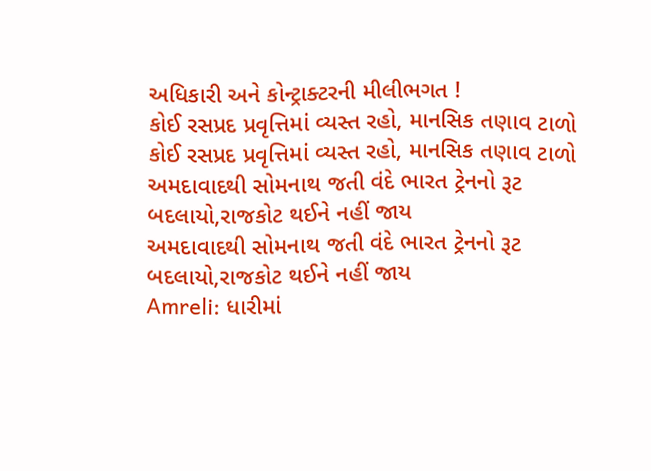અધિકારી અને કોન્ટ્રાક્ટરની મીલીભગત !
કોઈ રસપ્રદ પ્રવૃત્તિમાં વ્યસ્ત રહો, માનસિક તણાવ ટાળો
કોઈ રસપ્રદ પ્રવૃત્તિમાં વ્યસ્ત રહો, માનસિક તણાવ ટાળો
અમદાવાદથી સોમનાથ જતી વંદે ભારત ટ્રેનનો રૂટ બદલાયો,રાજકોટ થઈને નહીં જાય
અમદાવાદથી સોમનાથ જતી વંદે ભારત ટ્રેનનો રૂટ બદલાયો,રાજકોટ થઈને નહીં જાય
Amreli: ધારીમાં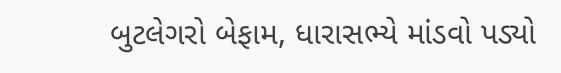બુટલેગરો બેફામ, ધારાસભ્યે માંડવો પડ્યો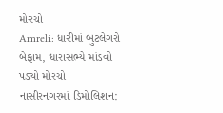મોરચો
Amreli: ધારીમાં બુટલેગરો બેફામ, ધારાસભ્યે માંડવો પડ્યો મોરચો
નાસીરનગરમાં ડિમોલિશન: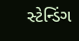સ્ટેન્ડિંગ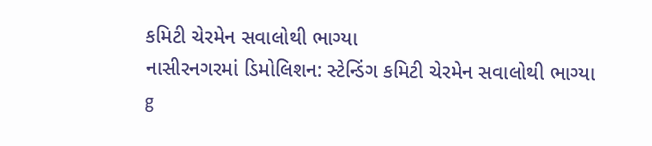કમિટી ચેરમેન સવાલોથી ભાગ્યા
નાસીરનગરમાં ડિમોલિશન: સ્ટેન્ડિંગ કમિટી ચેરમેન સવાલોથી ભાગ્યા
g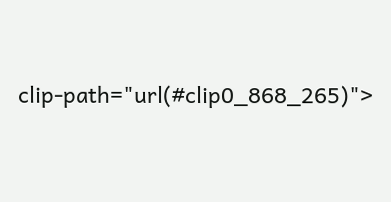clip-path="url(#clip0_868_265)">